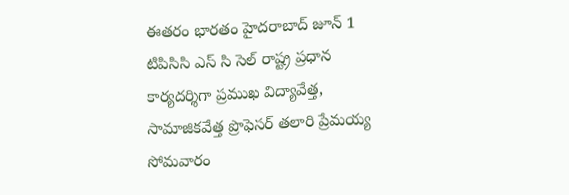ఈతరం భారతం హైదరాబాద్ జూన్ 1
టిపిసిసి ఎస్ సి సెల్ రాష్ట్ర ప్రధాన కార్యదర్శిగా ప్రముఖ విద్యావేత్త, సామాజికవేత్త ప్రొఫెసర్ తలారి ప్రేమయ్య సోమవారం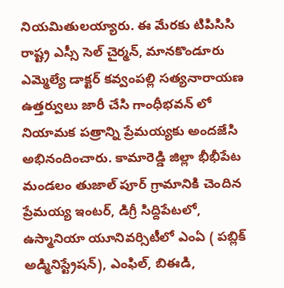నియమితులయ్యారు. ఈ మేరకు టిపిసిసి రాష్ట్ర ఎస్సీ సెల్ చైర్మన్, మానకొండూరు ఎమ్మెల్యే డాక్టర్ కవ్వంపల్లి సత్యనారాయణ ఉత్తర్వులు జారీ చేసి గాంధీభవన్ లో నియామక పత్రాన్ని ప్రేమయ్యకు అందజేసి అభినందించారు. కామారెడ్డి జిల్లా భీభీపేట మండలం తుజాల్ పూర్ గ్రామానికి చెందిన ప్రేమయ్య ఇంటర్, డిగ్రీ సిద్దిపేటలో, ఉస్మానియా యూనివర్సిటీలో ఎంఏ ( పబ్లిక్ అడ్మినిస్ట్రేషన్), ఎంఫిల్, బిఈడి,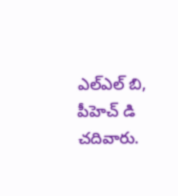ఎల్ఎల్ బి, పీహెచ్ డి చదివారు.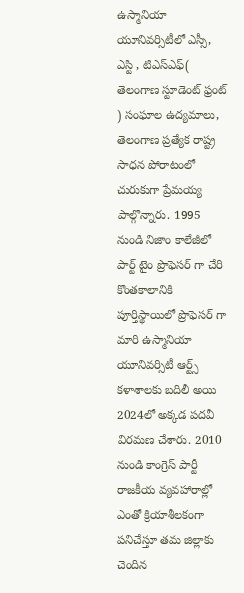ఉస్మానియా యూనివర్సిటీలో ఎస్సీ, ఎస్టి , టిఎస్ఎఫ్( తెలంగాణ స్టూడెంట్ ఫ్రంట్ ) సంఘాల ఉద్యమాలు, తెలంగాణ ప్రత్యేక రాష్ట్ర సాధన పోరాటంలో చురుకుగా ప్రేమయ్య పాల్గొన్నారు. 1995 నుండి నిజాం కాలేజీలో పార్ట్ టైం ప్రొఫెసర్ గా చేరి కొంతకాలానికి పూర్తిస్థాయిలో ప్రొఫెసర్ గా మారి ఉస్మానియా యూనివర్సిటీ ఆర్ట్స్ కళాశాలకు బదిలీ అయి 2024లో అక్కడ పదవీ విరమణ చేశారు. 2010 నుండి కాంగ్రెస్ పార్టీ రాజకీయ వ్యవహారాల్లో ఎంతో క్రియాశీలకంగా పనిచేస్తూ తమ జిల్లాకు చెందిన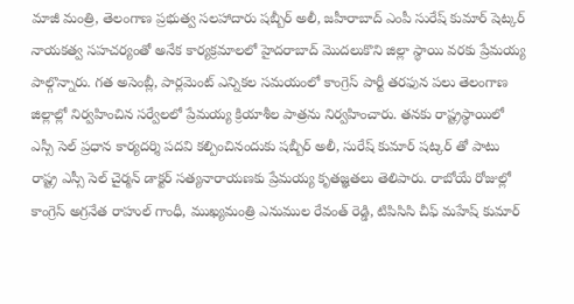మాజీ మంత్రి, తెలంగాణ ప్రభుత్వ సలహాదారు షబ్బీర్ అలీ, జహీరాబాద్ ఎంపీ సురేష్ కుమార్ షెట్కర్ నాయకత్వ సహచర్యంతో అనేక కార్యక్రమాలలో హైదరాబాద్ మొదలుకొని జిల్లా స్థాయి వరకు ప్రేమయ్య పాల్గొన్నారు. గత అసెంబ్లీ, పార్లమెంట్ ఎన్నికల సమయంలో కాంగ్రెస్ పార్టీ తరఫున పలు తెలంగాణ జిల్లాల్లో నిర్వహించిన సర్వేలలో ప్రేమయ్య క్రియాశీల పాత్రను నిర్వహించారు. తనకు రాష్ట్రస్థాయిలో ఎస్సీ సెల్ ప్రధాన కార్యదర్శి పదవి కల్పించినందుకు షబ్బీర్ అలీ, సురేష్ కుమార్ షట్కర్ తో పాటు రాష్ట్ర ఎస్సీ సెల్ చైర్మన్ డాక్టర్ సత్యనారాయణకు ప్రేమయ్య కృతజ్ఞతలు తెలిపారు. రాబోయే రోజుల్లో కాంగ్రెస్ అగ్రనేత రాహుల్ గాంధీ, ముఖ్యమంత్రి ఎనుముల రేవంత్ రెడ్డి, టిపిసిసి చీఫ్ మహేష్ కుమార్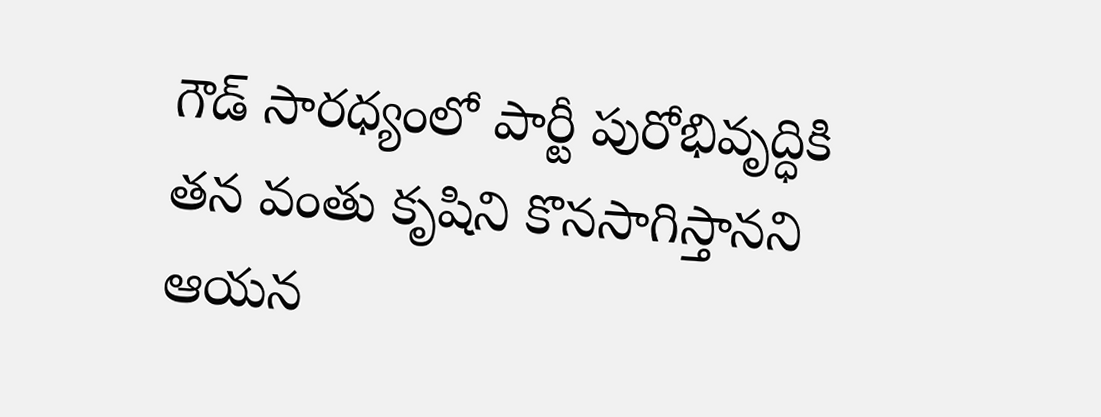గౌడ్ సారధ్యంలో పార్టీ పురోభివృద్ధికి తన వంతు కృషిని కొనసాగిస్తానని ఆయన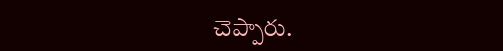చెప్పారు.